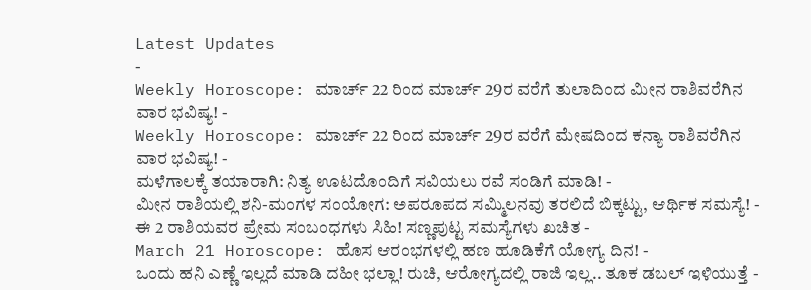Latest Updates
-
Weekly Horoscope: ಮಾರ್ಚ್ 22 ರಿಂದ ಮಾರ್ಚ್ 29ರ ವರೆಗೆ ತುಲಾದಿಂದ ಮೀನ ರಾಶಿವರೆಗಿನ ವಾರ ಭವಿಷ್ಯ! -
Weekly Horoscope: ಮಾರ್ಚ್ 22 ರಿಂದ ಮಾರ್ಚ್ 29ರ ವರೆಗೆ ಮೇಷದಿಂದ ಕನ್ಯಾ ರಾಶಿವರೆಗಿನ ವಾರ ಭವಿಷ್ಯ! -
ಮಳೆಗಾಲಕ್ಕೆ ತಯಾರಾಗಿ: ನಿತ್ಯ ಊಟದೊಂದಿಗೆ ಸವಿಯಲು ರವೆ ಸಂಡಿಗೆ ಮಾಡಿ! -
ಮೀನ ರಾಶಿಯಲ್ಲಿ ಶನಿ-ಮಂಗಳ ಸಂಯೋಗ: ಅಪರೂಪದ ಸಮ್ಮಿಲನವು ತರಲಿದೆ ಬಿಕ್ಕಟ್ಟು, ಆರ್ಥಿಕ ಸಮಸ್ಯೆ! -
ಈ 2 ರಾಶಿಯವರ ಪ್ರೇಮ ಸಂಬಂಧಗಳು ಸಿಹಿ! ಸಣ್ಣಪುಟ್ಟ ಸಮಸ್ಯೆಗಳು ಖಚಿತ -
March 21 Horoscope: ಹೊಸ ಆರಂಭಗಳಲ್ಲಿ ಹಣ ಹೂಡಿಕೆಗೆ ಯೋಗ್ಯ ದಿನ! -
ಒಂದು ಹನಿ ಎಣ್ಣೆ ಇಲ್ಲದೆ ಮಾಡಿ ದಹೀ ಭಲ್ಲಾ! ರುಚಿ, ಆರೋಗ್ಯದಲ್ಲಿ ರಾಜಿ ಇಲ್ಲ.. ತೂಕ ಡಬಲ್ ಇಳಿಯುತ್ತೆ -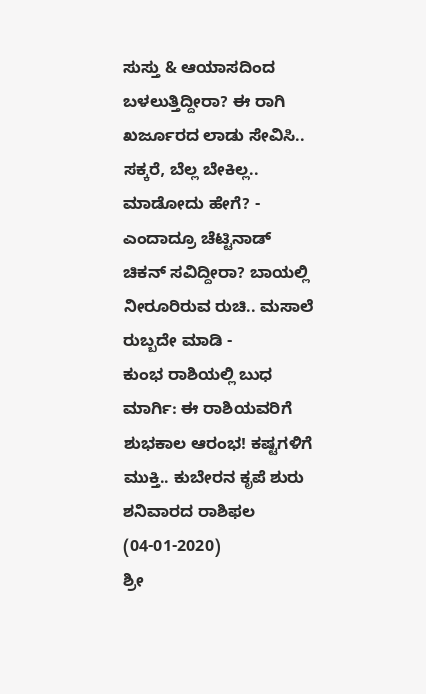ಸುಸ್ತು & ಆಯಾಸದಿಂದ ಬಳಲುತ್ತಿದ್ದೀರಾ? ಈ ರಾಗಿ ಖರ್ಜೂರದ ಲಾಡು ಸೇವಿಸಿ.. ಸಕ್ಕರೆ, ಬೆಲ್ಲ ಬೇಕಿಲ್ಲ.. ಮಾಡೋದು ಹೇಗೆ? -
ಎಂದಾದ್ರೂ ಚೆಟ್ಟಿನಾಡ್ ಚಿಕನ್ ಸವಿದ್ದೀರಾ? ಬಾಯಲ್ಲಿ ನೀರೂರಿರುವ ರುಚಿ.. ಮಸಾಲೆ ರುಬ್ಬದೇ ಮಾಡಿ -
ಕುಂಭ ರಾಶಿಯಲ್ಲಿ ಬುಧ ಮಾರ್ಗಿ: ಈ ರಾಶಿಯವರಿಗೆ ಶುಭಕಾಲ ಆರಂಭ! ಕಷ್ಟಗಳಿಗೆ ಮುಕ್ತಿ.. ಕುಬೇರನ ಕೃಪೆ ಶುರು
ಶನಿವಾರದ ರಾಶಿಫಲ (04-01-2020)
ಶ್ರೀ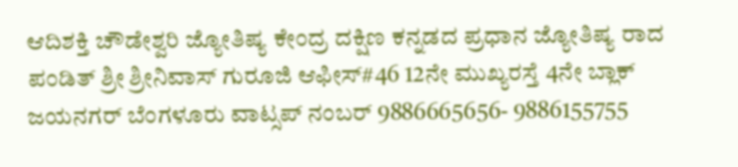ಆದಿಶಕ್ತಿ ಚೌಡೇಶ್ವರಿ ಜ್ಯೋತಿಷ್ಯ ಕೇಂದ್ರ ದಕ್ಷಿಣ ಕನ್ನಡದ ಪ್ರಧಾನ ಜ್ಯೋತಿಷ್ಯ ರಾದ ಪಂಡಿತ್ ಶ್ರೀ ಶ್ರೀನಿವಾಸ್ ಗುರೂಜಿ ಆಫೀಸ್#46 12ನೇ ಮುಖ್ಯರಸ್ತೆ 4ನೇ ಬ್ಲಾಕ್ ಜಯನಗರ್ ಬೆಂಗಳೂರು ವಾಟ್ಸಪ್ ನಂಬರ್ 9886665656- 9886155755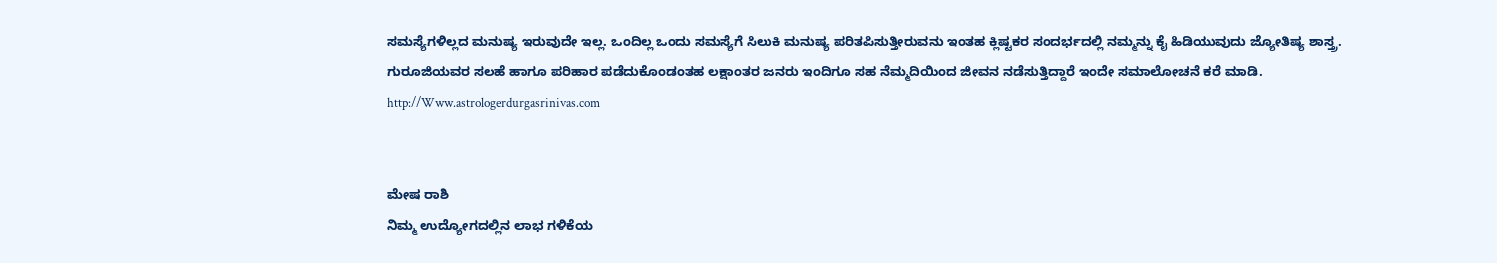ಸಮಸ್ಯೆಗಳಿಲ್ಲದ ಮನುಷ್ಯ ಇರುವುದೇ ಇಲ್ಲ. ಒಂದಿಲ್ಲ ಒಂದು ಸಮಸ್ಯೆಗೆ ಸಿಲುಕಿ ಮನುಷ್ಯ ಪರಿತಪಿಸುತ್ತೀರುವನು ಇಂತಹ ಕ್ಲಿಷ್ಟಕರ ಸಂದರ್ಭದಲ್ಲಿ ನಮ್ಮನ್ನು ಕೈ ಹಿಡಿಯುವುದು ಜ್ಯೋತಿಷ್ಯ ಶಾಸ್ತ್ರ.
ಗುರೂಜಿಯವರ ಸಲಹೆ ಹಾಗೂ ಪರಿಹಾರ ಪಡೆದುಕೊಂಡಂತಹ ಲಕ್ಷಾಂತರ ಜನರು ಇಂದಿಗೂ ಸಹ ನೆಮ್ಮದಿಯಿಂದ ಜೀವನ ನಡೆಸುತ್ತಿದ್ದಾರೆ ಇಂದೇ ಸಮಾಲೋಚನೆ ಕರೆ ಮಾಡಿ.
http://Www.astrologerdurgasrinivas.com


ಮೇಷ ರಾಶಿ
ನಿಮ್ಮ ಉದ್ಯೋಗದಲ್ಲಿನ ಲಾಭ ಗಳಿಕೆಯ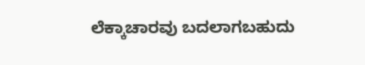ಲೆಕ್ಕಾಚಾರವು ಬದಲಾಗಬಹುದು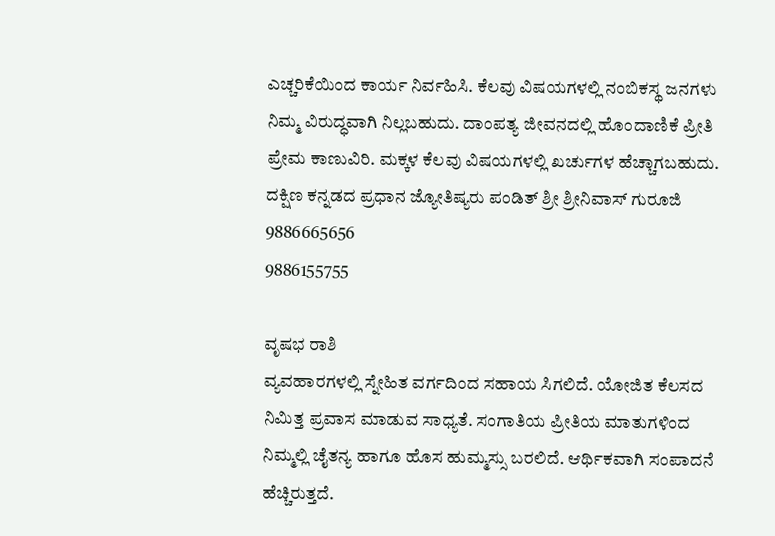ಎಚ್ಚರಿಕೆಯಿಂದ ಕಾರ್ಯ ನಿರ್ವಹಿಸಿ. ಕೆಲವು ವಿಷಯಗಳಲ್ಲಿ ನಂಬಿಕಸ್ಥ ಜನಗಳು ನಿಮ್ಮ ವಿರುದ್ಧವಾಗಿ ನಿಲ್ಲಬಹುದು. ದಾಂಪತ್ಯ ಜೀವನದಲ್ಲಿ ಹೊಂದಾಣಿಕೆ ಪ್ರೀತಿ ಪ್ರೇಮ ಕಾಣುವಿರಿ. ಮಕ್ಕಳ ಕೆಲವು ವಿಷಯಗಳಲ್ಲಿ ಖರ್ಚುಗಳ ಹೆಚ್ಚಾಗಬಹುದು.
ದಕ್ಷಿಣ ಕನ್ನಡದ ಪ್ರಧಾನ ಜ್ಯೋತಿಷ್ಯರು ಪಂಡಿತ್ ಶ್ರೀ ಶ್ರೀನಿವಾಸ್ ಗುರೂಜಿ
9886665656
9886155755

ವೃಷಭ ರಾಶಿ
ವ್ಯವಹಾರಗಳಲ್ಲಿ ಸ್ನೇಹಿತ ವರ್ಗದಿಂದ ಸಹಾಯ ಸಿಗಲಿದೆ. ಯೋಜಿತ ಕೆಲಸದ ನಿಮಿತ್ತ ಪ್ರವಾಸ ಮಾಡುವ ಸಾಧ್ಯತೆ. ಸಂಗಾತಿಯ ಪ್ರೀತಿಯ ಮಾತುಗಳಿಂದ ನಿಮ್ಮಲ್ಲಿ ಚೈತನ್ಯ ಹಾಗೂ ಹೊಸ ಹುಮ್ಮಸ್ಸು ಬರಲಿದೆ. ಆರ್ಥಿಕವಾಗಿ ಸಂಪಾದನೆ ಹೆಚ್ಚಿರುತ್ತದೆ.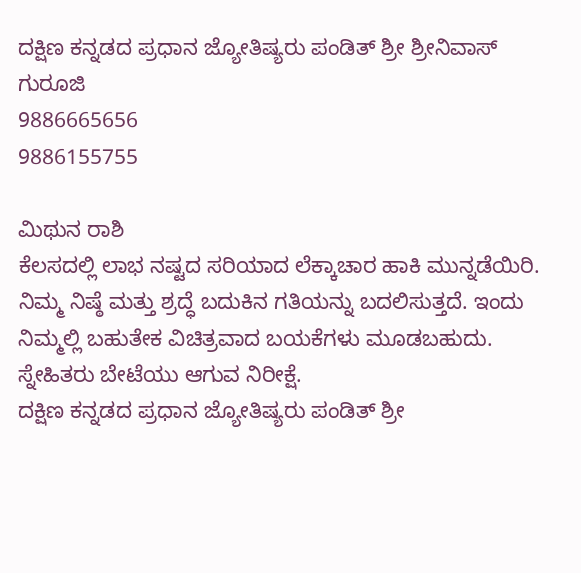ದಕ್ಷಿಣ ಕನ್ನಡದ ಪ್ರಧಾನ ಜ್ಯೋತಿಷ್ಯರು ಪಂಡಿತ್ ಶ್ರೀ ಶ್ರೀನಿವಾಸ್ ಗುರೂಜಿ
9886665656
9886155755

ಮಿಥುನ ರಾಶಿ
ಕೆಲಸದಲ್ಲಿ ಲಾಭ ನಷ್ಟದ ಸರಿಯಾದ ಲೆಕ್ಕಾಚಾರ ಹಾಕಿ ಮುನ್ನಡೆಯಿರಿ. ನಿಮ್ಮ ನಿಷ್ಠೆ ಮತ್ತು ಶ್ರದ್ಧೆ ಬದುಕಿನ ಗತಿಯನ್ನು ಬದಲಿಸುತ್ತದೆ. ಇಂದು ನಿಮ್ಮಲ್ಲಿ ಬಹುತೇಕ ವಿಚಿತ್ರವಾದ ಬಯಕೆಗಳು ಮೂಡಬಹುದು. ಸ್ನೇಹಿತರು ಬೇಟೆಯು ಆಗುವ ನಿರೀಕ್ಷೆ.
ದಕ್ಷಿಣ ಕನ್ನಡದ ಪ್ರಧಾನ ಜ್ಯೋತಿಷ್ಯರು ಪಂಡಿತ್ ಶ್ರೀ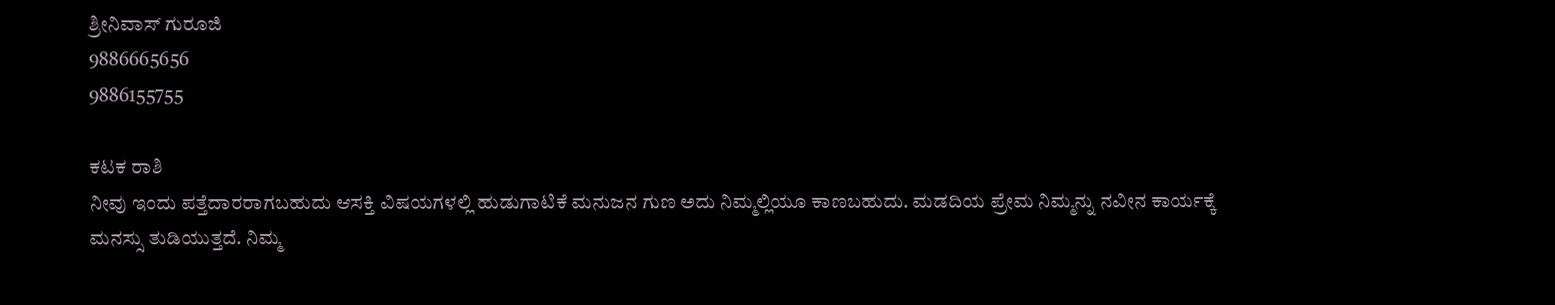ಶ್ರೀನಿವಾಸ್ ಗುರೂಜಿ
9886665656
9886155755

ಕಟಕ ರಾಶಿ
ನೀವು ಇಂದು ಪತ್ತೆದಾರರಾಗಬಹುದು ಆಸಕ್ತಿ ವಿಷಯಗಳಲ್ಲಿ ಹುಡುಗಾಟಿಕೆ ಮನುಜನ ಗುಣ ಅದು ನಿಮ್ಮಲ್ಲಿಯೂ ಕಾಣಬಹುದು. ಮಡದಿಯ ಪ್ರೇಮ ನಿಮ್ಮನ್ನು ನವೀನ ಕಾರ್ಯಕ್ಕೆ ಮನಸ್ಸು ತುಡಿಯುತ್ತದೆ. ನಿಮ್ಮ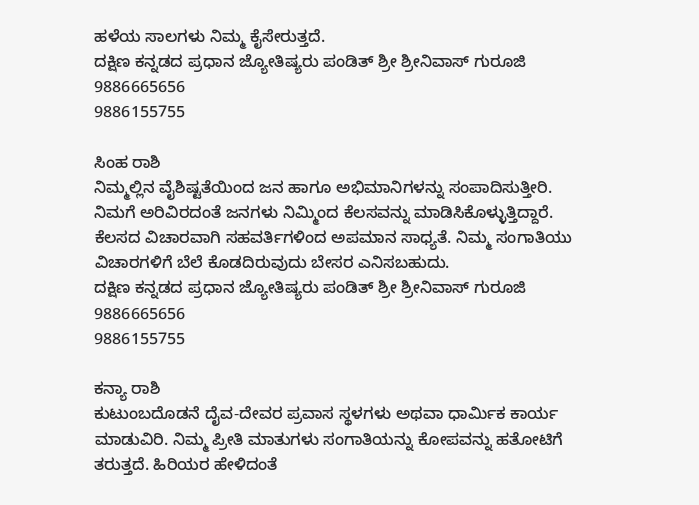ಹಳೆಯ ಸಾಲಗಳು ನಿಮ್ಮ ಕೈಸೇರುತ್ತದೆ.
ದಕ್ಷಿಣ ಕನ್ನಡದ ಪ್ರಧಾನ ಜ್ಯೋತಿಷ್ಯರು ಪಂಡಿತ್ ಶ್ರೀ ಶ್ರೀನಿವಾಸ್ ಗುರೂಜಿ
9886665656
9886155755

ಸಿಂಹ ರಾಶಿ
ನಿಮ್ಮಲ್ಲಿನ ವೈಶಿಷ್ಟತೆಯಿಂದ ಜನ ಹಾಗೂ ಅಭಿಮಾನಿಗಳನ್ನು ಸಂಪಾದಿಸುತ್ತೀರಿ. ನಿಮಗೆ ಅರಿವಿರದಂತೆ ಜನಗಳು ನಿಮ್ಮಿಂದ ಕೆಲಸವನ್ನು ಮಾಡಿಸಿಕೊಳ್ಳುತ್ತಿದ್ದಾರೆ. ಕೆಲಸದ ವಿಚಾರವಾಗಿ ಸಹವರ್ತಿಗಳಿಂದ ಅಪಮಾನ ಸಾಧ್ಯತೆ. ನಿಮ್ಮ ಸಂಗಾತಿಯು ವಿಚಾರಗಳಿಗೆ ಬೆಲೆ ಕೊಡದಿರುವುದು ಬೇಸರ ಎನಿಸಬಹುದು.
ದಕ್ಷಿಣ ಕನ್ನಡದ ಪ್ರಧಾನ ಜ್ಯೋತಿಷ್ಯರು ಪಂಡಿತ್ ಶ್ರೀ ಶ್ರೀನಿವಾಸ್ ಗುರೂಜಿ
9886665656
9886155755

ಕನ್ಯಾ ರಾಶಿ
ಕುಟುಂಬದೊಡನೆ ದೈವ-ದೇವರ ಪ್ರವಾಸ ಸ್ಥಳಗಳು ಅಥವಾ ಧಾರ್ಮಿಕ ಕಾರ್ಯ ಮಾಡುವಿರಿ. ನಿಮ್ಮ ಪ್ರೀತಿ ಮಾತುಗಳು ಸಂಗಾತಿಯನ್ನು ಕೋಪವನ್ನು ಹತೋಟಿಗೆ ತರುತ್ತದೆ. ಹಿರಿಯರ ಹೇಳಿದಂತೆ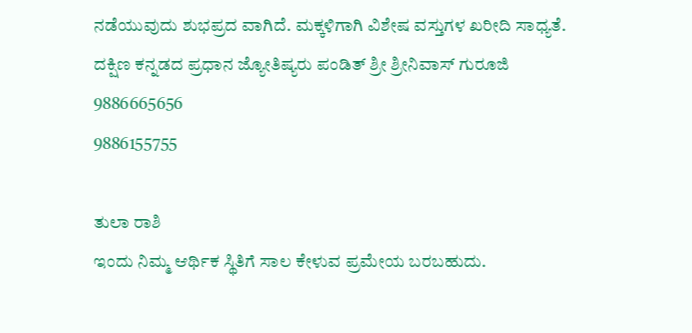ನಡೆಯುವುದು ಶುಭಪ್ರದ ವಾಗಿದೆ. ಮಕ್ಕಳಿಗಾಗಿ ವಿಶೇಷ ವಸ್ತುಗಳ ಖರೀದಿ ಸಾಧ್ಯತೆ.
ದಕ್ಷಿಣ ಕನ್ನಡದ ಪ್ರಧಾನ ಜ್ಯೋತಿಷ್ಯರು ಪಂಡಿತ್ ಶ್ರೀ ಶ್ರೀನಿವಾಸ್ ಗುರೂಜಿ
9886665656
9886155755

ತುಲಾ ರಾಶಿ
ಇಂದು ನಿಮ್ಮ ಆರ್ಥಿಕ ಸ್ಥಿತಿಗೆ ಸಾಲ ಕೇಳುವ ಪ್ರಮೇಯ ಬರಬಹುದು.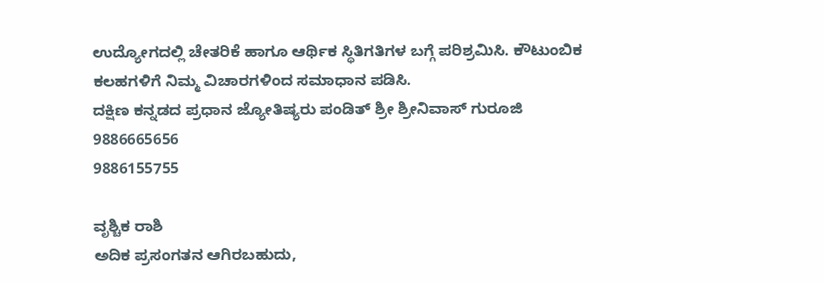ಉದ್ಯೋಗದಲ್ಲಿ ಚೇತರಿಕೆ ಹಾಗೂ ಆರ್ಥಿಕ ಸ್ಥಿತಿಗತಿಗಳ ಬಗ್ಗೆ ಪರಿಶ್ರಮಿಸಿ. ಕೌಟುಂಬಿಕ ಕಲಹಗಳಿಗೆ ನಿಮ್ಮ ವಿಚಾರಗಳಿಂದ ಸಮಾಧಾನ ಪಡಿಸಿ.
ದಕ್ಷಿಣ ಕನ್ನಡದ ಪ್ರಧಾನ ಜ್ಯೋತಿಷ್ಯರು ಪಂಡಿತ್ ಶ್ರೀ ಶ್ರೀನಿವಾಸ್ ಗುರೂಜಿ
9886665656
9886155755

ವೃಶ್ಚಿಕ ರಾಶಿ
ಅದಿಕ ಪ್ರಸಂಗತನ ಆಗಿರಬಹುದು,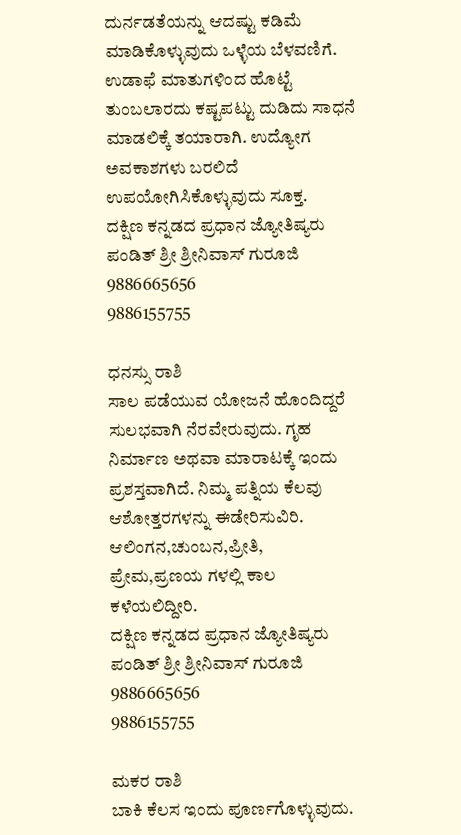ದುರ್ನಡತೆಯನ್ನು ಆದಷ್ಟು ಕಡಿಮೆ ಮಾಡಿಕೊಳ್ಳುವುದು ಒಳ್ಳೆಯ ಬೆಳವಣಿಗೆ. ಉಡಾಫೆ ಮಾತುಗಳಿಂದ ಹೊಟ್ಟೆ ತುಂಬಲಾರದು ಕಷ್ಟಪಟ್ಟು ದುಡಿದು ಸಾಧನೆ ಮಾಡಲಿಕ್ಕೆ ತಯಾರಾಗಿ. ಉದ್ಯೋಗ ಅವಕಾಶಗಳು ಬರಲಿದೆ ಉಪಯೋಗಿಸಿಕೊಳ್ಳುವುದು ಸೂಕ್ತ.
ದಕ್ಷಿಣ ಕನ್ನಡದ ಪ್ರಧಾನ ಜ್ಯೋತಿಷ್ಯರು ಪಂಡಿತ್ ಶ್ರೀ ಶ್ರೀನಿವಾಸ್ ಗುರೂಜಿ
9886665656
9886155755

ಧನಸ್ಸು ರಾಶಿ
ಸಾಲ ಪಡೆಯುವ ಯೋಜನೆ ಹೊಂದಿದ್ದರೆ ಸುಲಭವಾಗಿ ನೆರವೇರುವುದು. ಗೃಹ ನಿರ್ಮಾಣ ಅಥವಾ ಮಾರಾಟಕ್ಕೆ ಇಂದು ಪ್ರಶಸ್ತವಾಗಿದೆ. ನಿಮ್ಮ ಪತ್ನಿಯ ಕೆಲವು ಆಶೋತ್ತರಗಳನ್ನು ಈಡೇರಿಸುವಿರಿ. ಆಲಿಂಗನ,ಚುಂಬನ,ಪ್ರೀತಿ, ಪ್ರೇಮ,ಪ್ರಣಯ ಗಳಲ್ಲಿ ಕಾಲ ಕಳೆಯಲಿದ್ದೀರಿ.
ದಕ್ಷಿಣ ಕನ್ನಡದ ಪ್ರಧಾನ ಜ್ಯೋತಿಷ್ಯರು ಪಂಡಿತ್ ಶ್ರೀ ಶ್ರೀನಿವಾಸ್ ಗುರೂಜಿ
9886665656
9886155755

ಮಕರ ರಾಶಿ
ಬಾಕಿ ಕೆಲಸ ಇಂದು ಪೂರ್ಣಗೊಳ್ಳುವುದು.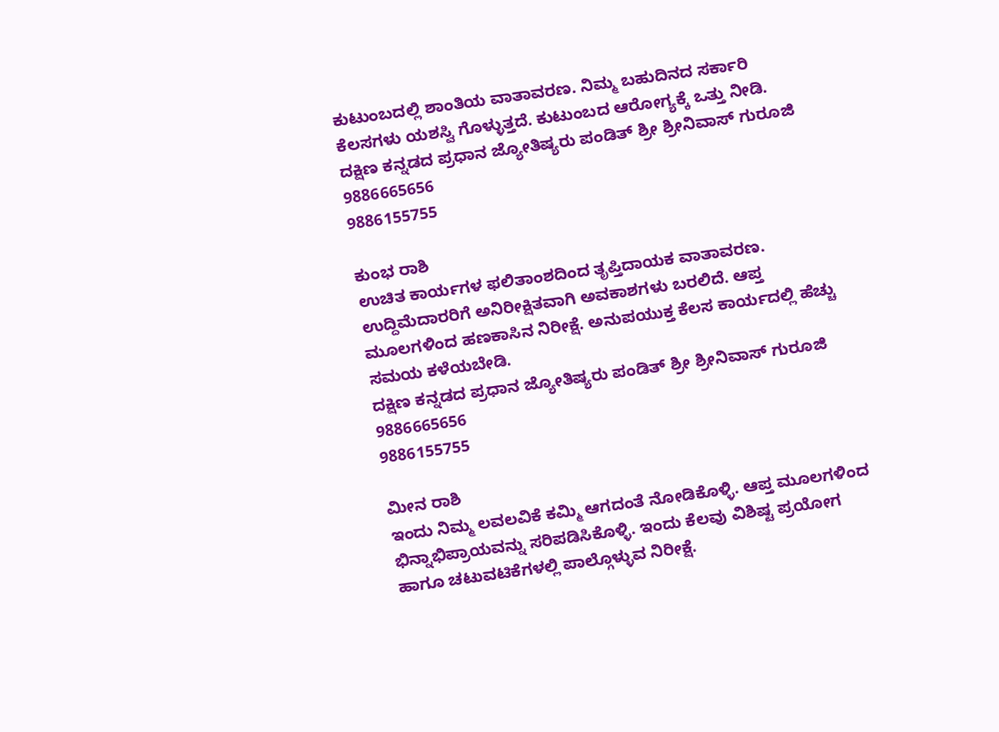ಕುಟುಂಬದಲ್ಲಿ ಶಾಂತಿಯ ವಾತಾವರಣ. ನಿಮ್ಮ ಬಹುದಿನದ ಸರ್ಕಾರಿ ಕೆಲಸಗಳು ಯಶಸ್ವಿ ಗೊಳ್ಳುತ್ತದೆ. ಕುಟುಂಬದ ಆರೋಗ್ಯಕ್ಕೆ ಒತ್ತು ನೀಡಿ.
ದಕ್ಷಿಣ ಕನ್ನಡದ ಪ್ರಧಾನ ಜ್ಯೋತಿಷ್ಯರು ಪಂಡಿತ್ ಶ್ರೀ ಶ್ರೀನಿವಾಸ್ ಗುರೂಜಿ
9886665656
9886155755

ಕುಂಭ ರಾಶಿ
ಉಚಿತ ಕಾರ್ಯಗಳ ಫಲಿತಾಂಶದಿಂದ ತೃಪ್ತಿದಾಯಕ ವಾತಾವರಣ. ಉದ್ದಿಮೆದಾರರಿಗೆ ಅನಿರೀಕ್ಷಿತವಾಗಿ ಅವಕಾಶಗಳು ಬರಲಿದೆ. ಆಪ್ತ ಮೂಲಗಳಿಂದ ಹಣಕಾಸಿನ ನಿರೀಕ್ಷೆ. ಅನುಪಯುಕ್ತ ಕೆಲಸ ಕಾರ್ಯದಲ್ಲಿ ಹೆಚ್ಚು ಸಮಯ ಕಳೆಯಬೇಡಿ.
ದಕ್ಷಿಣ ಕನ್ನಡದ ಪ್ರಧಾನ ಜ್ಯೋತಿಷ್ಯರು ಪಂಡಿತ್ ಶ್ರೀ ಶ್ರೀನಿವಾಸ್ ಗುರೂಜಿ
9886665656
9886155755

ಮೀನ ರಾಶಿ
ಇಂದು ನಿಮ್ಮ ಲವಲವಿಕೆ ಕಮ್ಮಿ ಆಗದಂತೆ ನೋಡಿಕೊಳ್ಳಿ. ಆಪ್ತ ಮೂಲಗಳಿಂದ ಭಿನ್ನಾಭಿಪ್ರಾಯವನ್ನು ಸರಿಪಡಿಸಿಕೊಳ್ಳಿ. ಇಂದು ಕೆಲವು ವಿಶಿಷ್ಟ ಪ್ರಯೋಗ ಹಾಗೂ ಚಟುವಟಿಕೆಗಳಲ್ಲಿ ಪಾಲ್ಗೊಳ್ಳುವ ನಿರೀಕ್ಷೆ.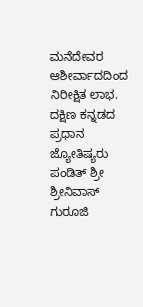ಮನೆದೇವರ ಆಶೀರ್ವಾದದಿಂದ ನಿರೀಕ್ಷಿತ ಲಾಭ.
ದಕ್ಷಿಣ ಕನ್ನಡದ ಪ್ರಧಾನ ಜ್ಯೋತಿಷ್ಯರು ಪಂಡಿತ್ ಶ್ರೀ ಶ್ರೀನಿವಾಸ್ ಗುರೂಜಿ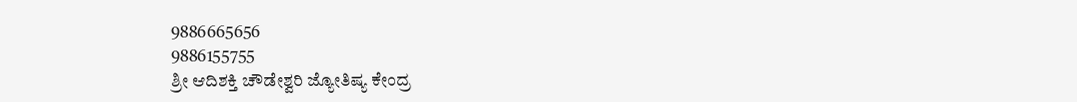9886665656
9886155755
ಶ್ರೀ ಆದಿಶಕ್ತಿ ಚೌಡೇಶ್ವರಿ ಜ್ಯೋತಿಷ್ಯ ಕೇಂದ್ರ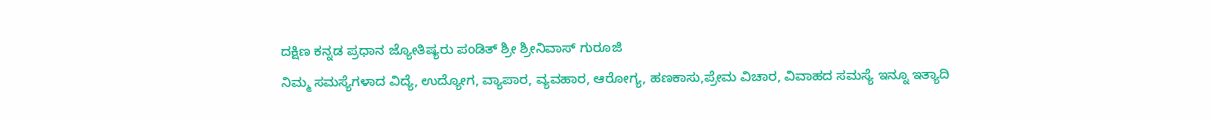ದಕ್ಷಿಣ ಕನ್ನಡ ಪ್ರಧಾನ ಜ್ಯೋತಿಷ್ಯರು ಪಂಡಿತ್ ಶ್ರೀ ಶ್ರೀನಿವಾಸ್ ಗುರೂಜಿ
ನಿಮ್ಮ ಸಮಸ್ಯೆಗಳಾದ ವಿದ್ಯೆ, ಉದ್ಯೋಗ, ವ್ಯಾಪಾರ, ವ್ಯವಹಾರ, ಆರೋಗ್ಯ, ಹಣಕಾಸು,ಪ್ರೇಮ ವಿಚಾರ, ವಿವಾಹದ ಸಮಸ್ಯೆ ಇನ್ನೂ ಇತ್ಯಾದಿ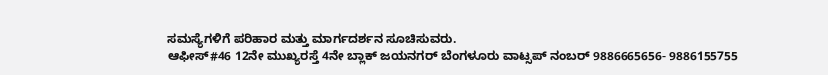ಸಮಸ್ಯೆಗಳಿಗೆ ಪರಿಹಾರ ಮತ್ತು ಮಾರ್ಗದರ್ಶನ ಸೂಚಿಸುವರು.
ಆಫೀಸ್#46 12ನೇ ಮುಖ್ಯರಸ್ತೆ 4ನೇ ಬ್ಲಾಕ್ ಜಯನಗರ್ ಬೆಂಗಳೂರು ವಾಟ್ಸಪ್ ನಂಬರ್ 9886665656- 9886155755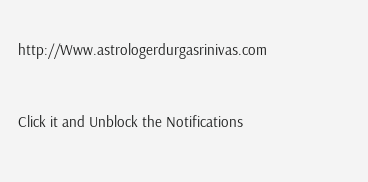http://Www.astrologerdurgasrinivas.com



Click it and Unblock the Notifications